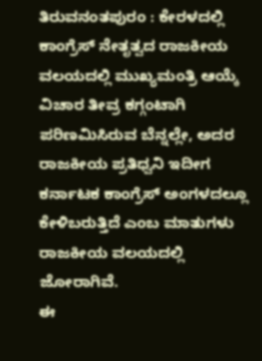ತಿರುವನಂತಪುರಂ : ಕೇರಳದಲ್ಲಿ ಕಾಂಗ್ರೆಸ್ ನೇತೃತ್ವದ ರಾಜಕೀಯ ವಲಯದಲ್ಲಿ ಮುಖ್ಯಮಂತ್ರಿ ಆಯ್ಕೆ ವಿಚಾರ ತೀವ್ರ ಕಗ್ಗಂಟಾಗಿ ಪರಿಣಮಿಸಿರುವ ಬೆನ್ನಲ್ಲೇ, ಅದರ ರಾಜಕೀಯ ಪ್ರತಿಧ್ವನಿ ಇದೀಗ ಕರ್ನಾಟಕ ಕಾಂಗ್ರೆಸ್ ಅಂಗಳದಲ್ಲೂ ಕೇಳಿಬರುತ್ತಿದೆ ಎಂಬ ಮಾತುಗಳು ರಾಜಕೀಯ ವಲಯದಲ್ಲಿ ಜೋರಾಗಿವೆ.
ಈ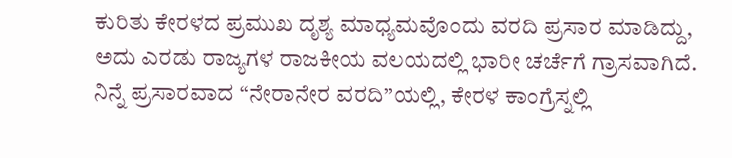ಕುರಿತು ಕೇರಳದ ಪ್ರಮುಖ ದೃಶ್ಯ ಮಾಧ್ಯಮವೊಂದು ವರದಿ ಪ್ರಸಾರ ಮಾಡಿದ್ದು, ಅದು ಎರಡು ರಾಜ್ಯಗಳ ರಾಜಕೀಯ ವಲಯದಲ್ಲಿ ಭಾರೀ ಚರ್ಚೆಗೆ ಗ್ರಾಸವಾಗಿದೆ. ನಿನ್ನೆ ಪ್ರಸಾರವಾದ “ನೇರಾನೇರ ವರದಿ”ಯಲ್ಲಿ, ಕೇರಳ ಕಾಂಗ್ರೆಸ್ನಲ್ಲಿ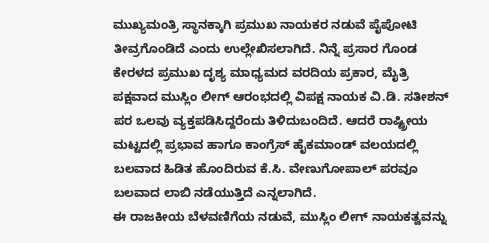ಮುಖ್ಯಮಂತ್ರಿ ಸ್ಥಾನಕ್ಕಾಗಿ ಪ್ರಮುಖ ನಾಯಕರ ನಡುವೆ ಪೈಪೋಟಿ ತೀವ್ರಗೊಂಡಿದೆ ಎಂದು ಉಲ್ಲೇಖಿಸಲಾಗಿದೆ. ನಿನ್ನೆ ಪ್ರಸಾರ ಗೊಂಡ ಕೇರಳದ ಪ್ರಮುಖ ದೃಶ್ಯ ಮಾಧ್ಯಮದ ವರದಿಯ ಪ್ರಕಾರ, ಮೈತ್ರಿ ಪಕ್ಷವಾದ ಮುಸ್ಲಿಂ ಲೀಗ್ ಆರಂಭದಲ್ಲಿ ವಿಪಕ್ಷ ನಾಯಕ ವಿ.ಡಿ. ಸತೀಶನ್ ಪರ ಒಲವು ವ್ಯಕ್ತಪಡಿಸಿದ್ದರೆಂದು ತಿಳಿದುಬಂದಿದೆ. ಆದರೆ ರಾಷ್ಟ್ರೀಯ ಮಟ್ಟದಲ್ಲಿ ಪ್ರಭಾವ ಹಾಗೂ ಕಾಂಗ್ರೆಸ್ ಹೈಕಮಾಂಡ್ ವಲಯದಲ್ಲಿ ಬಲವಾದ ಹಿಡಿತ ಹೊಂದಿರುವ ಕೆ.ಸಿ. ವೇಣುಗೋಪಾಲ್ ಪರವೂ ಬಲವಾದ ಲಾಬಿ ನಡೆಯುತ್ತಿದೆ ಎನ್ನಲಾಗಿದೆ.
ಈ ರಾಜಕೀಯ ಬೆಳವಣಿಗೆಯ ನಡುವೆ, ಮುಸ್ಲಿಂ ಲೀಗ್ ನಾಯಕತ್ವವನ್ನು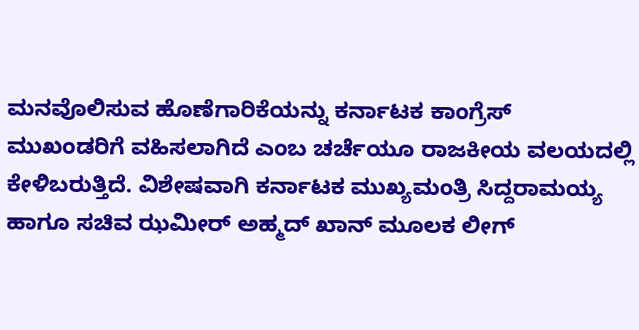ಮನವೊಲಿಸುವ ಹೊಣೆಗಾರಿಕೆಯನ್ನು ಕರ್ನಾಟಕ ಕಾಂಗ್ರೆಸ್ ಮುಖಂಡರಿಗೆ ವಹಿಸಲಾಗಿದೆ ಎಂಬ ಚರ್ಚೆಯೂ ರಾಜಕೀಯ ವಲಯದಲ್ಲಿ ಕೇಳಿಬರುತ್ತಿದೆ. ವಿಶೇಷವಾಗಿ ಕರ್ನಾಟಕ ಮುಖ್ಯಮಂತ್ರಿ ಸಿದ್ದರಾಮಯ್ಯ ಹಾಗೂ ಸಚಿವ ಝಮೀರ್ ಅಹ್ಮದ್ ಖಾನ್ ಮೂಲಕ ಲೀಗ್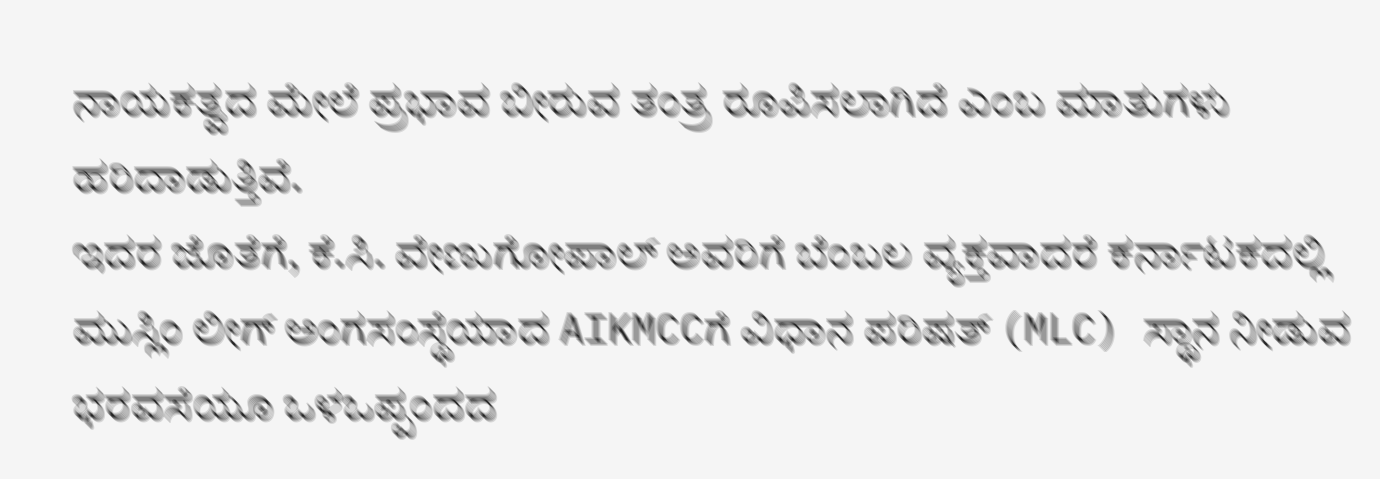ನಾಯಕತ್ವದ ಮೇಲೆ ಪ್ರಭಾವ ಬೀರುವ ತಂತ್ರ ರೂಪಿಸಲಾಗಿದೆ ಎಂಬ ಮಾತುಗಳು ಹರಿದಾಡುತ್ತಿವೆ.
ಇದರ ಜೊತೆಗೆ, ಕೆ.ಸಿ. ವೇಣುಗೋಪಾಲ್ ಅವರಿಗೆ ಬೆಂಬಲ ವ್ಯಕ್ತವಾದರೆ ಕರ್ನಾಟಕದಲ್ಲಿ ಮುಸ್ಲಿಂ ಲೀಗ್ ಅಂಗಸಂಸ್ಥೆಯಾದ AIKMCCಗೆ ವಿಧಾನ ಪರಿಷತ್ (MLC) ಸ್ಥಾನ ನೀಡುವ ಭರವಸೆಯೂ ಒಳಒಪ್ಪಂದದ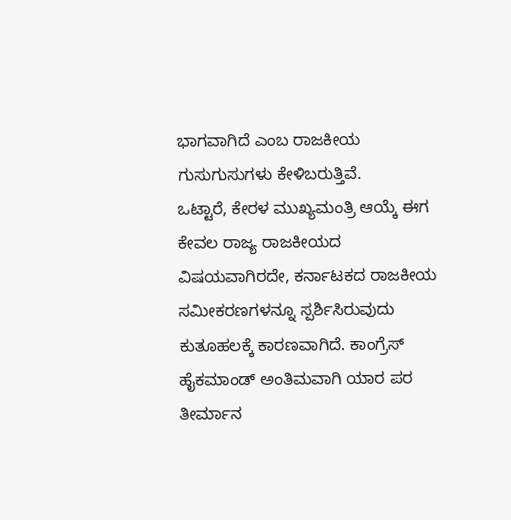ಭಾಗವಾಗಿದೆ ಎಂಬ ರಾಜಕೀಯ ಗುಸುಗುಸುಗಳು ಕೇಳಿಬರುತ್ತಿವೆ.
ಒಟ್ಟಾರೆ, ಕೇರಳ ಮುಖ್ಯಮಂತ್ರಿ ಆಯ್ಕೆ ಈಗ ಕೇವಲ ರಾಜ್ಯ ರಾಜಕೀಯದ ವಿಷಯವಾಗಿರದೇ, ಕರ್ನಾಟಕದ ರಾಜಕೀಯ ಸಮೀಕರಣಗಳನ್ನೂ ಸ್ಪರ್ಶಿಸಿರುವುದು ಕುತೂಹಲಕ್ಕೆ ಕಾರಣವಾಗಿದೆ. ಕಾಂಗ್ರೆಸ್ ಹೈಕಮಾಂಡ್ ಅಂತಿಮವಾಗಿ ಯಾರ ಪರ ತೀರ್ಮಾನ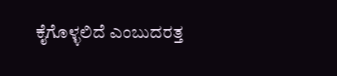ಕೈಗೊಳ್ಳಲಿದೆ ಎಂಬುದರತ್ತ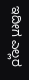ಇದೀಗ ಎಲ್ಲರ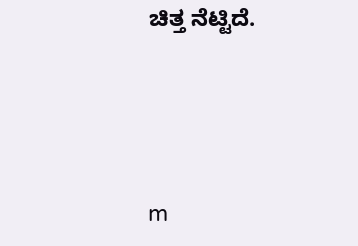ಚಿತ್ತ ನೆಟ್ಟಿದೆ.





m